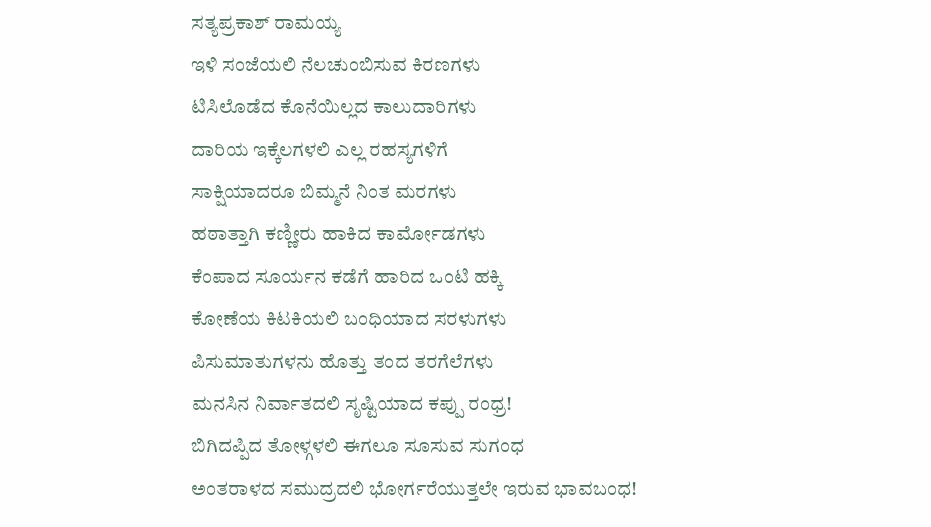ಸತ್ಯಪ್ರಕಾಶ್ ರಾಮಯ್ಯ
ಇಳಿ ಸಂಜೆಯಲಿ ನೆಲಚುಂಬಿಸುವ ಕಿರಣಗಳು
ಟಿಸಿಲೊಡೆದ ಕೊನೆಯಿಲ್ಲದ ಕಾಲುದಾರಿಗಳು
ದಾರಿಯ ಇಕ್ಕೆಲಗಳಲಿ ಎಲ್ಲ ರಹಸ್ಯಗಳಿಗೆ
ಸಾಕ್ಷಿಯಾದರೂ ಬಿಮ್ಮನೆ ನಿಂತ ಮರಗಳು
ಹಠಾತ್ತಾಗಿ ಕಣ್ಣೀರು ಹಾಕಿದ ಕಾರ್ಮೋಡಗಳು
ಕೆಂಪಾದ ಸೂರ್ಯನ ಕಡೆಗೆ ಹಾರಿದ ಒಂಟಿ ಹಕ್ಕಿ
ಕೋಣೆಯ ಕಿಟಕಿಯಲಿ ಬಂಧಿಯಾದ ಸರಳುಗಳು
ಪಿಸುಮಾತುಗಳನು ಹೊತ್ತು ತಂದ ತರಗೆಲೆಗಳು
ಮನಸಿನ ನಿರ್ವಾತದಲಿ ಸೃಷ್ಟಿಯಾದ ಕಪ್ಪು ರಂಧ್ರ!
ಬಿಗಿದಪ್ಪಿದ ತೋಳ್ಗಳಲಿ ಈಗಲೂ ಸೂಸುವ ಸುಗಂಧ
ಅಂತರಾಳದ ಸಮುದ್ರದಲಿ ಭೋರ್ಗರೆಯುತ್ತಲೇ ಇರುವ ಭಾವಬಂಧ!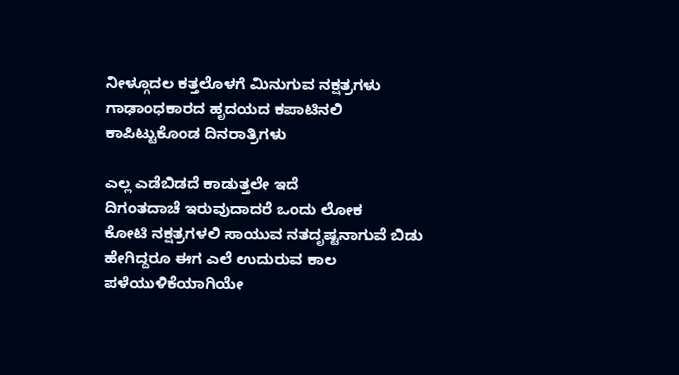ನೀಳ್ಗೂದಲ ಕತ್ತಲೊಳಗೆ ಮಿನುಗುವ ನಕ್ಷತ್ರಗಳು
ಗಾಢಾಂಧಕಾರದ ಹೃದಯದ ಕಪಾಟಿನಲಿ ಕಾಪಿಟ್ಟುಕೊಂಡ ದಿನರಾತ್ರಿಗಳು

ಎಲ್ಲ ಎಡೆಬಿಡದೆ ಕಾಡುತ್ತಲೇ ಇದೆ
ದಿಗಂತದಾಚೆ ಇರುವುದಾದರೆ ಒಂದು ಲೋಕ
ಕೋಟಿ ನಕ್ಷತ್ರಗಳಲಿ ಸಾಯುವ ನತದೃಷ್ಟನಾಗುವೆ ಬಿಡು
ಹೇಗಿದ್ದರೂ ಈಗ ಎಲೆ ಉದುರುವ ಕಾಲ ಪಳೆಯುಳಿಕೆಯಾಗಿಯೇ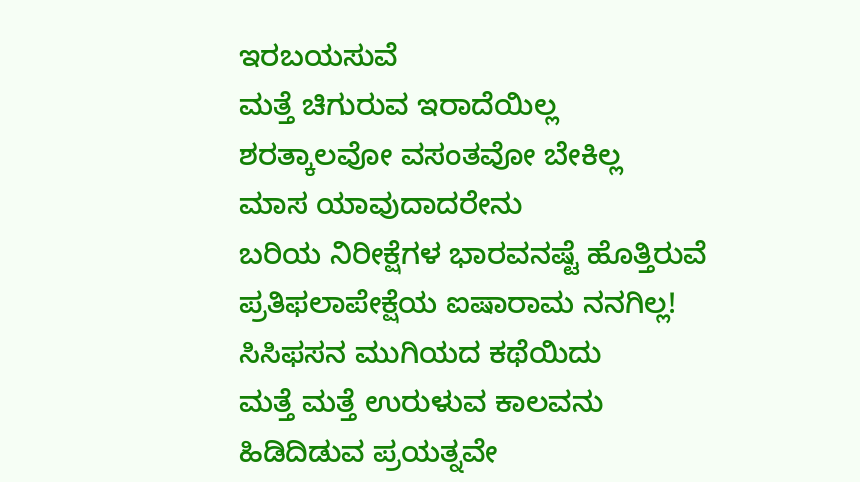ಇರಬಯಸುವೆ
ಮತ್ತೆ ಚಿಗುರುವ ಇರಾದೆಯಿಲ್ಲ
ಶರತ್ಕಾಲವೋ ವಸಂತವೋ ಬೇಕಿಲ್ಲ
ಮಾಸ ಯಾವುದಾದರೇನು
ಬರಿಯ ನಿರೀಕ್ಷೆಗಳ ಭಾರವನಷ್ಟೆ ಹೊತ್ತಿರುವೆ
ಪ್ರತಿಫಲಾಪೇಕ್ಷೆಯ ಐಷಾರಾಮ ನನಗಿಲ್ಲ!
ಸಿಸಿಫಸನ ಮುಗಿಯದ ಕಥೆಯಿದು
ಮತ್ತೆ ಮತ್ತೆ ಉರುಳುವ ಕಾಲವನು
ಹಿಡಿದಿಡುವ ಪ್ರಯತ್ನವೇ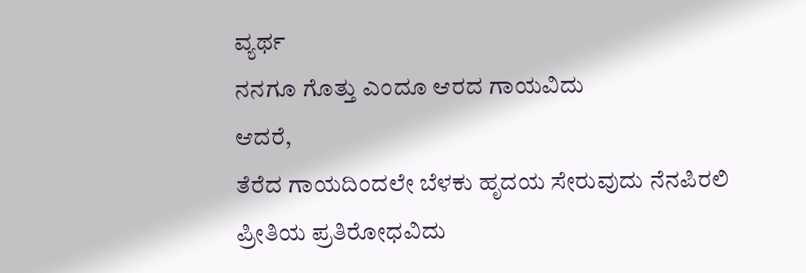ವ್ಯರ್ಥ
ನನಗೂ ಗೊತ್ತು ಎಂದೂ ಆರದ ಗಾಯವಿದು
ಆದರೆ,
ತೆರೆದ ಗಾಯದಿಂದಲೇ ಬೆಳಕು ಹೃದಯ ಸೇರುವುದು ನೆನಪಿರಲಿ
ಪ್ರೀತಿಯ ಪ್ರತಿರೋಧವಿದು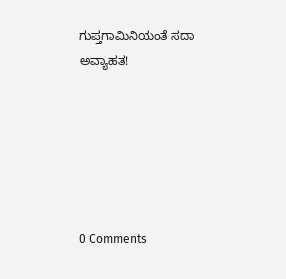ಗುಪ್ತಗಾಮಿನಿಯಂತೆ ಸದಾ ಅವ್ಯಾಹತ!






0 Comments